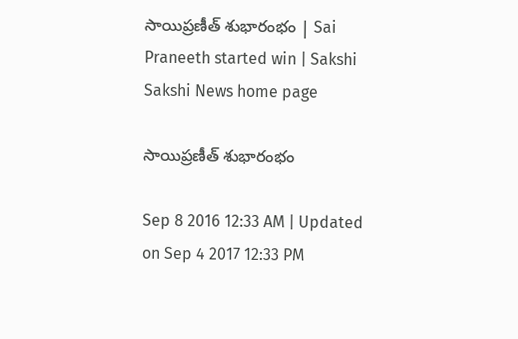సాయిప్రణీత్ శుభారంభం | Sai Praneeth started win | Sakshi
Sakshi News home page

సాయిప్రణీత్ శుభారంభం

Sep 8 2016 12:33 AM | Updated on Sep 4 2017 12:33 PM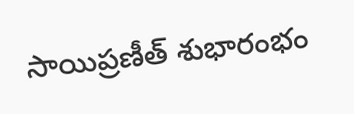సాయిప్రణీత్ శుభారంభం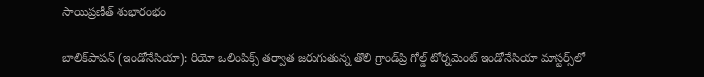సాయిప్రణీత్ శుభారంభం

బాలిక్‌పాపన్ (ఇండోనేసియా): రియో ఒలింపిక్స్ తర్వాత జరుగుతున్న తొలి గ్రాండ్‌ప్రి గోల్డ్ టోర్నమెంట్ ఇండోనేసియా మాస్టర్స్‌లో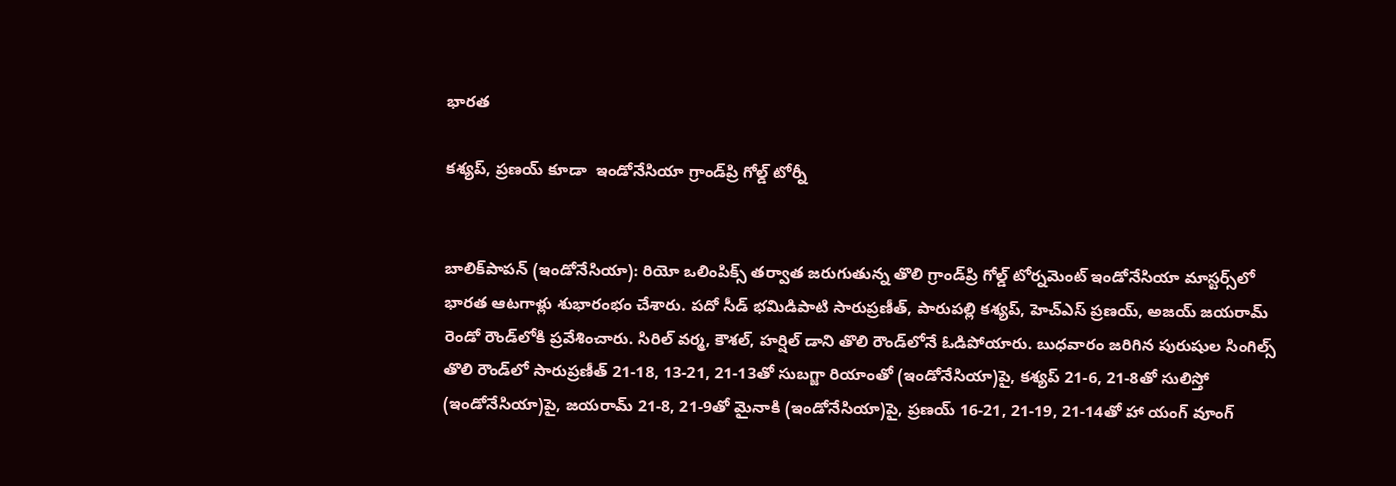భారత

కశ్యప్, ప్రణయ్ కూడా  ఇండోనేసియా గ్రాండ్‌ప్రి గోల్డ్ టోర్నీ


బాలిక్‌పాపన్ (ఇండోనేసియా): రియో ఒలింపిక్స్ తర్వాత జరుగుతున్న తొలి గ్రాండ్‌ప్రి గోల్డ్ టోర్నమెంట్ ఇండోనేసియా మాస్టర్స్‌లో భారత ఆటగాళ్లు శుభారంభం చేశారు. పదో సీడ్ భమిడిపాటి సారుప్రణీత్, పారుపల్లి కశ్యప్, హెచ్‌ఎస్ ప్రణయ్, అజయ్ జయరామ్ రెండో రౌండ్‌లోకి ప్రవేశించారు. సిరిల్ వర్మ, కౌశల్, హర్షిల్ డాని తొలి రౌండ్‌లోనే ఓడిపోయారు. బుధవారం జరిగిన పురుషుల సింగిల్స్ తొలి రౌండ్‌లో సారుప్రణీత్ 21-18, 13-21, 21-13తో సుబగ్జా రియాంతో (ఇండోనేసియా)పై, కశ్యప్ 21-6, 21-8తో సులిస్తో (ఇండోనేసియా)పై, జయరామ్ 21-8, 21-9తో మైనాకి (ఇండోనేసియా)పై, ప్రణయ్ 16-21, 21-19, 21-14తో హా యంగ్ వూంగ్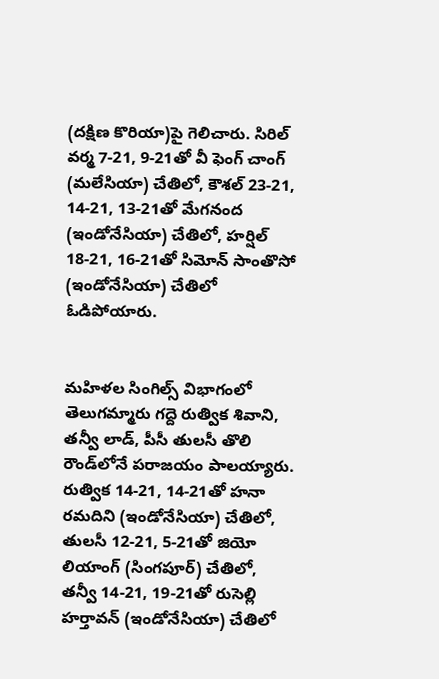(దక్షిణ కొరియా)పై గెలిచారు. సిరిల్ వర్మ 7-21, 9-21తో వీ ఫెంగ్ చాంగ్ (మలేసియా) చేతిలో, కౌశల్ 23-21, 14-21, 13-21తో మేగనంద (ఇండోనేసియా) చేతిలో, హర్షిల్ 18-21, 16-21తో సిమోన్ సాంతొసో (ఇండోనేసియా) చేతిలో ఓడిపోయారు.


మహిళల సింగిల్స్ విభాగంలో తెలుగమ్మారు గద్దె రుత్విక శివాని, తన్వీ లాడ్, పీసీ తులసీ తొలి రౌండ్‌లోనే పరాజయం పాలయ్యారు. రుత్విక 14-21, 14-21తో హనా రమదిని (ఇండోనేసియా) చేతిలో, తులసీ 12-21, 5-21తో జియో లియాంగ్ (సింగపూర్) చేతిలో, తన్వీ 14-21, 19-21తో రుసెల్లి హర్తావన్ (ఇండోనేసియా) చేతిలో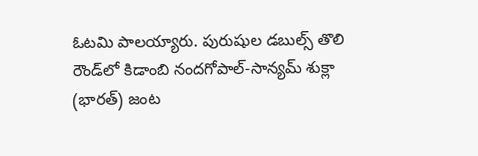ఓటమి పాలయ్యారు. పురుషుల డబుల్స్ తొలి రౌండ్‌లో కిడాంబి నందగోపాల్-సాన్యమ్ శుక్లా (భారత్) జంట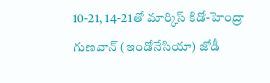10-21, 14-21తో మార్కిస్ కిడో-హెంద్రా గుణవాన్ (ఇండోనేసియా) జోడీ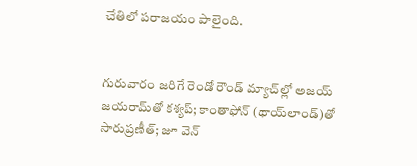చేతిలో పరాజయం పాలైంది.


గురువారం జరిగే రెండో రౌండ్ మ్యాచ్‌ల్లో అజయ్ జయరామ్‌తో కశ్యప్; కాంతాఫోన్ (థాయ్‌లాండ్)తో సారుప్రణీత్; జూ వెన్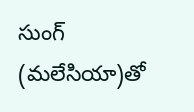సుంగ్ (మలేసియా)తో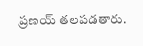ప్రణయ్ తలపడతారు.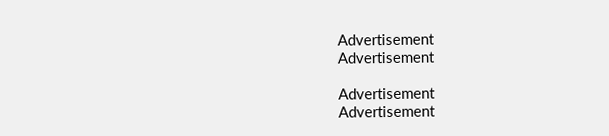Advertisement
Advertisement

Advertisement
Advertisement